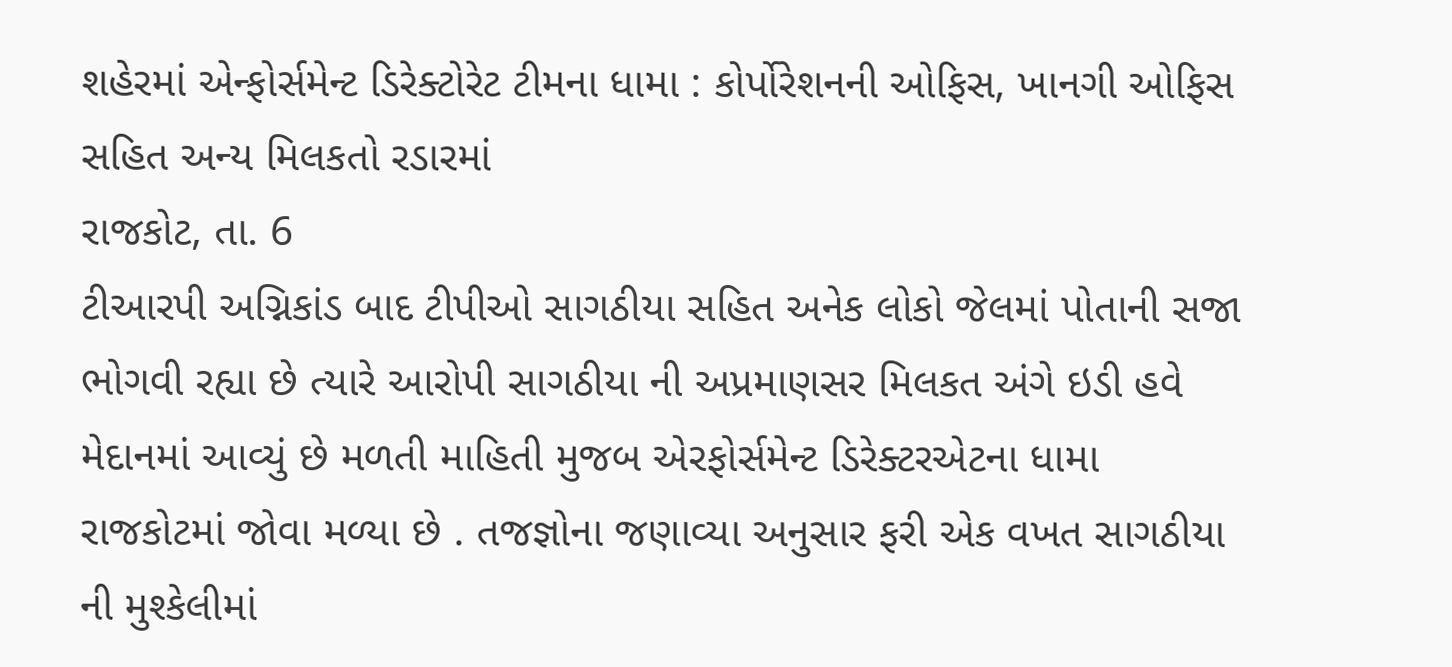શહેરમાં એન્ફોર્સમેન્ટ ડિરેક્ટોરેટ ટીમના ધામા : કોર્પોરેશનની ઓફિસ, ખાનગી ઓફિસ સહિત અન્ય મિલકતો રડારમાં
રાજકોટ, તા. 6
ટીઆરપી અગ્નિકાંડ બાદ ટીપીઓ સાગઠીયા સહિત અનેક લોકો જેલમાં પોતાની સજા ભોગવી રહ્યા છે ત્યારે આરોપી સાગઠીયા ની અપ્રમાણસર મિલકત અંગે ઇડી હવે મેદાનમાં આવ્યું છે મળતી માહિતી મુજબ એરફોર્સમેન્ટ ડિરેક્ટરએટના ધામા રાજકોટમાં જોવા મળ્યા છે . તજજ્ઞોના જણાવ્યા અનુસાર ફરી એક વખત સાગઠીયા ની મુશ્કેલીમાં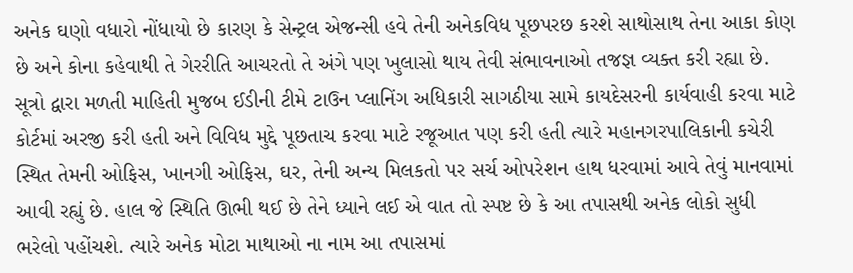અનેક ઘણો વધારો નોંધાયો છે કારણ કે સેન્ટ્રલ એજન્સી હવે તેની અનેકવિધ પૂછપરછ કરશે સાથોસાથ તેના આકા કોણ છે અને કોના કહેવાથી તે ગેરરીતિ આચરતો તે અંગે પણ ખુલાસો થાય તેવી સંભાવનાઓ તજજ્ઞ વ્યક્ત કરી રહ્યા છે. સૂત્રો દ્વારા મળતી માહિતી મુજબ ઈડીની ટીમે ટાઉન પ્લાનિંગ અધિકારી સાગઠીયા સામે કાયદેસરની કાર્યવાહી કરવા માટે કોર્ટમાં અરજી કરી હતી અને વિવિધ મુદ્દે પૂછતાચ કરવા માટે રજૂઆત પણ કરી હતી ત્યારે મહાનગરપાલિકાની કચેરી સ્થિત તેમની ઓફિસ, ખાનગી ઓફિસ, ઘર, તેની અન્ય મિલકતો પર સર્ચ ઓપરેશન હાથ ધરવામાં આવે તેવું માનવામાં આવી રહ્યું છે. હાલ જે સ્થિતિ ઊભી થઈ છે તેને ધ્યાને લઈ એ વાત તો સ્પષ્ટ છે કે આ તપાસથી અનેક લોકો સુધી ભરેલો પહોંચશે. ત્યારે અનેક મોટા માથાઓ ના નામ આ તપાસમાં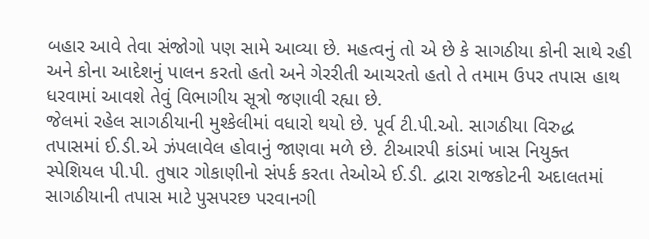બહાર આવે તેવા સંજોગો પણ સામે આવ્યા છે. મહત્વનું તો એ છે કે સાગઠીયા કોની સાથે રહી અને કોના આદેશનું પાલન કરતો હતો અને ગેરરીતી આચરતો હતો તે તમામ ઉપર તપાસ હાથ ધરવામાં આવશે તેવું વિભાગીય સૂત્રો જણાવી રહ્યા છે.
જેલમાં રહેલ સાગઠીયાની મુશ્કેલીમાં વધારો થયો છે. પૂર્વ ટી.પી.ઓ. સાગઠીયા વિરુદ્ધ તપાસમાં ઈ.ડી.એ ઝંપલાવેલ હોવાનું જાણવા મળે છે. ટીઆરપી કાંડમાં ખાસ નિયુક્ત સ્પેશિયલ પી.પી. તુષાર ગોકાણીનો સંપર્ક કરતા તેઓએ ઈ.ડી. દ્વારા રાજકોટની અદાલતમાં સાગઠીયાની તપાસ માટે પુસપરછ પરવાનગી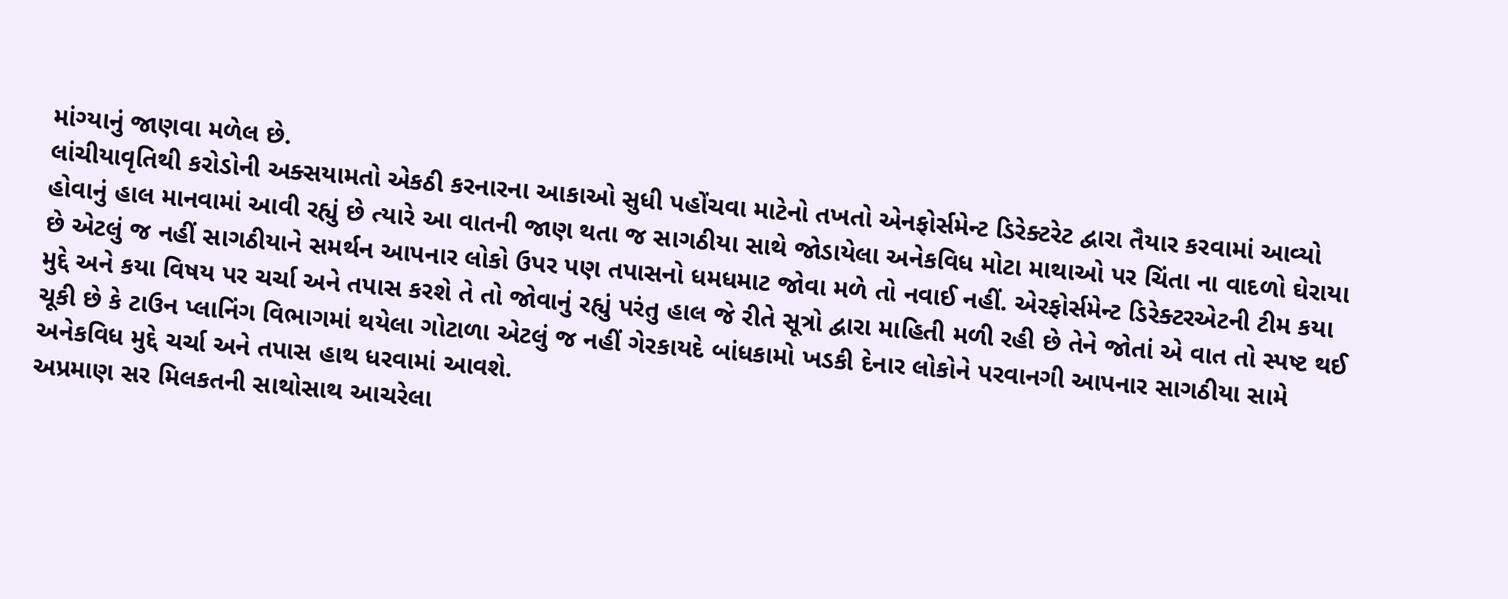માંગ્યાનું જાણવા મળેલ છે.
લાંચીયાવૃતિથી કરોડોની અક્સયામતો એકઠી કરનારના આકાઓ સુધી પહોંચવા માટેનો તખતો એનફોર્સમેન્ટ ડિરેક્ટરેટ દ્વારા તૈયાર કરવામાં આવ્યો હોવાનું હાલ માનવામાં આવી રહ્યું છે ત્યારે આ વાતની જાણ થતા જ સાગઠીયા સાથે જોડાયેલા અનેકવિધ મોટા માથાઓ પર ચિંતા ના વાદળો ઘેરાયા છે એટલું જ નહીં સાગઠીયાને સમર્થન આપનાર લોકો ઉપર પણ તપાસનો ધમધમાટ જોવા મળે તો નવાઈ નહીં. એરફોર્સમેન્ટ ડિરેક્ટરએટની ટીમ કયા મુદ્દે અને કયા વિષય પર ચર્ચા અને તપાસ કરશે તે તો જોવાનું રહ્યું પરંતુ હાલ જે રીતે સૂત્રો દ્વારા માહિતી મળી રહી છે તેને જોતાં એ વાત તો સ્પષ્ટ થઈ ચૂકી છે કે ટાઉન પ્લાનિંગ વિભાગમાં થયેલા ગોટાળા એટલું જ નહીં ગેરકાયદે બાંધકામો ખડકી દેનાર લોકોને પરવાનગી આપનાર સાગઠીયા સામે અનેકવિધ મુદ્દે ચર્ચા અને તપાસ હાથ ધરવામાં આવશે.
અપ્રમાણ સર મિલકતની સાથોસાથ આચરેલા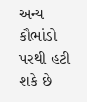અન્ય કૌભાંડો પરથી હટી શકે છે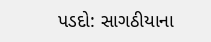પડદો: સાગઠીયાના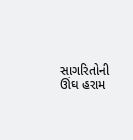સાગરિતોની ઊંઘ હરામ